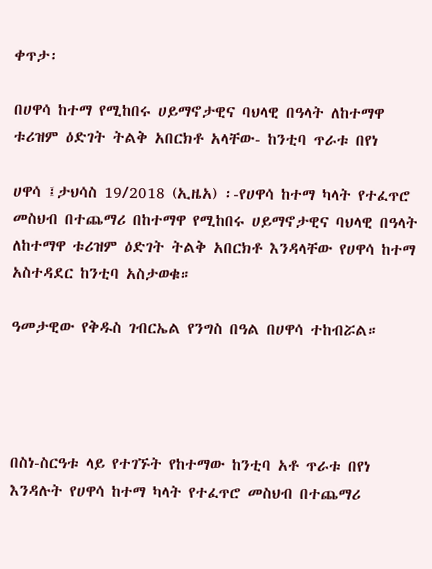ቀጥታ፡

በሀዋሳ ከተማ የሚከበሩ ሀይማኖታዊና ባህላዊ በዓላት ለከተማዋ ቱሪዝም ዕድገት ትልቅ አበርክቶ አላቸው- ከንቲባ ጥራቱ በየነ

ሀዋሳ ፤ታህሳስ 19/2018 (ኢዜአ) ፡-የሀዋሳ ከተማ ካላት የተፈጥሮ መስህብ በተጨማሪ በከተማዋ የሚከበሩ ሀይማኖታዊና ባህላዊ በዓላት ለከተማዋ ቱሪዝም ዕድገት ትልቅ አበርክቶ እንዳላቸው የሀዋሳ ከተማ አስተዳደር ከንቲባ አስታወቁ።

ዓመታዊው የቅዱስ ገብርኤል የንግስ በዓል በሀዋሳ ተከብሯል።




በስነ-ስርዓቱ ላይ የተገኙት የከተማው ከንቲባ አቶ ጥራቱ በየነ እንዳሉት የሀዋሳ ከተማ ካላት የተፈጥሮ መስህብ በተጨማሪ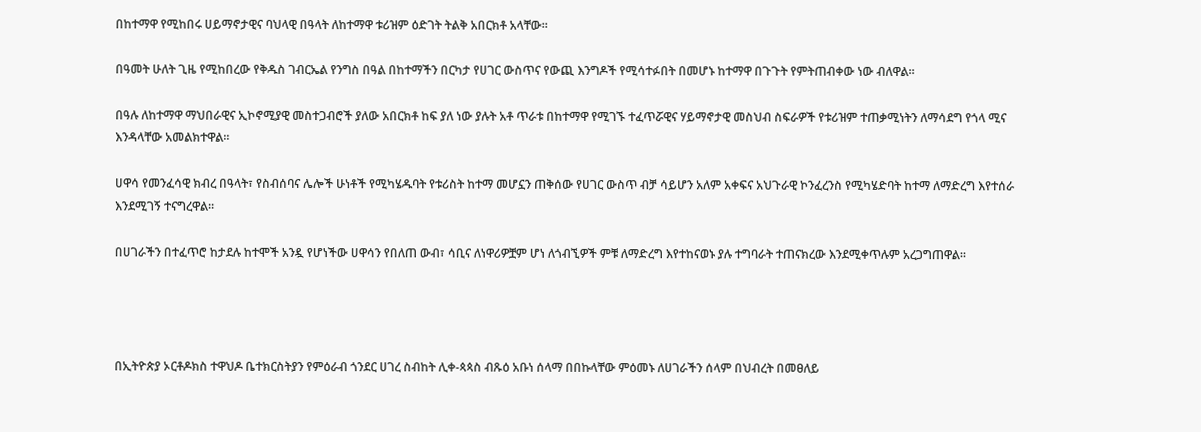በከተማዋ የሚከበሩ ሀይማኖታዊና ባህላዊ በዓላት ለከተማዋ ቱሪዝም ዕድገት ትልቅ አበርክቶ አላቸው።

በዓመት ሁለት ጊዜ የሚከበረው የቅዱስ ገብርኤል የንግስ በዓል በከተማችን በርካታ የሀገር ውስጥና የውጪ እንግዶች የሚሳተፉበት በመሆኑ ከተማዋ በጉጉት የምትጠብቀው ነው ብለዋል።

በዓሉ ለከተማዋ ማህበራዊና ኢኮኖሚያዊ መስተጋብሮች ያለው አበርክቶ ከፍ ያለ ነው ያሉት አቶ ጥራቱ በከተማዋ የሚገኙ ተፈጥሯዊና ሃይማኖታዊ መስህብ ስፍራዎች የቱሪዝም ተጠቃሚነትን ለማሳደግ የጎላ ሚና እንዳላቸው አመልክተዋል።

ሀዋሳ የመንፈሳዊ ክብረ በዓላት፣ የስብሰባና ሌሎች ሁነቶች የሚካሄዱባት የቱሪስት ከተማ መሆኗን ጠቅሰው የሀገር ውስጥ ብቻ ሳይሆን አለም አቀፍና አህጉራዊ ኮንፈረንስ የሚካሄድባት ከተማ ለማድረግ እየተሰራ እንደሚገኝ ተናግረዋል።

በሀገራችን በተፈጥሮ ከታደሉ ከተሞች አንዷ የሆነችው ሀዋሳን የበለጠ ውብ፣ ሳቢና ለነዋሪዎቿም ሆነ ለጎብኚዎች ምቹ ለማድረግ እየተከናወኑ ያሉ ተግባራት ተጠናክረው እንደሚቀጥሉም አረጋግጠዋል።




በኢትዮጵያ ኦርቶዶክስ ተዋህዶ ቤተክርስትያን የምዕራብ ጎንደር ሀገረ ስብከት ሊቀ-ጳጳስ ብጹዕ አቡነ ሰላማ በበኩላቸው ምዕመኑ ለሀገራችን ሰላም በህብረት በመፀለይ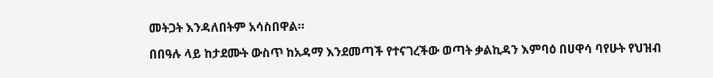መትጋት እንዳለበትም አሳስበዋል።

በበዓሉ ላይ ከታደሙት ውስጥ ከአዳማ እንደመጣች የተናገረችው ወጣት ቃልኪዳን እምባዕ በሀዋሳ ባየሁት የህዝብ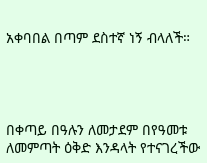አቀባበል በጣም ደስተኛ ነኝ ብላለች።




በቀጣይ በዓሉን ለመታደም በየዓመቱ ለመምጣት ዕቅድ እንዳላት የተናገረችው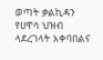ወጣት ቃልኪዳን የሀዋሳ ህዝብ ላደረገላት አቀባበልና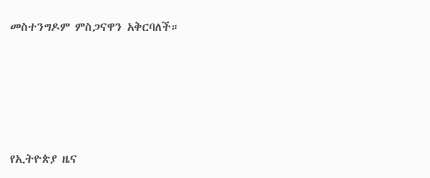መስተንግዶም ምስጋናዋን አቅርባለች።









የኢትዮጵያ ዜና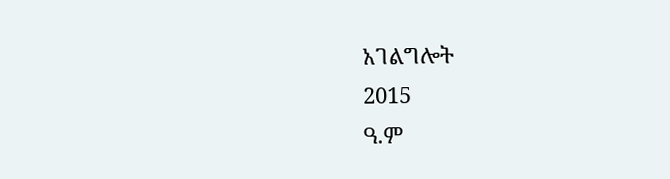አገልግሎት
2015
ዓ.ም